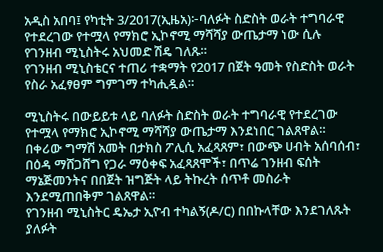አዲስ አበባ፤ የካቲት 3/2017(ኢዜአ)፦ባለፉት ስድስት ወራት ተግባራዊ የተደረገው የተሟላ የማክሮ ኢኮኖሚ ማሻሻያ ውጤታማ ነው ሲሉ የገንዘብ ሚኒስትሩ አህመድ ሽዴ ገለጹ።
የገንዘብ ሚኒስቴርና ተጠሪ ተቋማት የ2017 በጀት ዓመት የስድስት ወራት የስራ አፈፃፀም ግምገማ ተካሒዷል።

ሚኒስትሩ በውይይቱ ላይ ባለፉት ስድስት ወራት ተግባራዊ የተደረገው የተሟላ የማክሮ ኢኮኖሚ ማሻሻያ ውጤታማ እንደነበር ገልጸዋል።
በቀሪው ግማሽ አመት በታክስ ፖሊሲ አፈጻጸም፣ በውጭ ሀብት አሰባሰብ፣ በዕዳ ማሸጋሸግ የጋራ ማዕቀፍ አፈጻጸሞች፣ በጥሬ ገንዘብ ፍሰት ማኔጅመንትና በበጀት ዝግጅት ላይ ትኩረት ሰጥቶ መስራት እንደሚጠበቅም ገልጸዋል።
የገንዘብ ሚኒስትር ዴኤታ ኢዮብ ተካልኝ(ዶ/ር) በበኩላቸው እንደገለጹት ያለፉት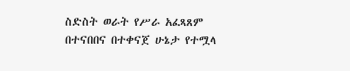ስድስት ወራት የሥራ አፈጻጸም በተናበበና በተቀናጀ ሁኔታ የተሟላ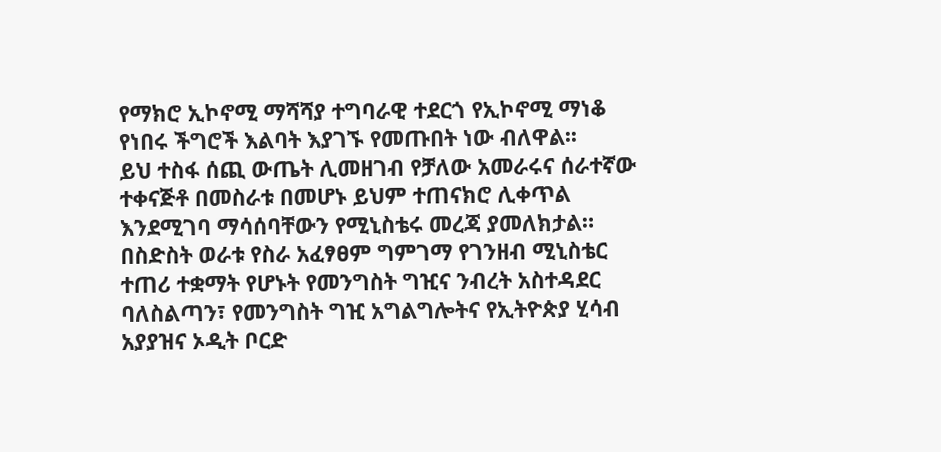የማክሮ ኢኮኖሚ ማሻሻያ ተግባራዊ ተደርጎ የኢኮኖሚ ማነቆ የነበሩ ችግሮች እልባት እያገኙ የመጡበት ነው ብለዋል፡፡
ይህ ተስፋ ሰጪ ውጤት ሊመዘገብ የቻለው አመራሩና ሰራተኛው ተቀናጅቶ በመስራቱ በመሆኑ ይህም ተጠናክሮ ሊቀጥል እንደሚገባ ማሳሰባቸውን የሚኒስቴሩ መረጃ ያመለክታል።
በስድስት ወራቱ የስራ አፈፃፀም ግምገማ የገንዘብ ሚኒስቴር ተጠሪ ተቋማት የሆኑት የመንግስት ግዢና ንብረት አስተዳደር ባለስልጣን፣ የመንግስት ግዢ አግልግሎትና የኢትዮጵያ ሂሳብ አያያዝና ኦዲት ቦርድ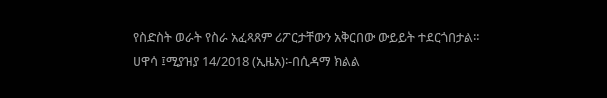የስድስት ወራት የስራ አፈጻጸም ሪፖርታቸውን አቅርበው ውይይት ተደርጎበታል።
ሀዋሳ ፤ሚያዝያ 14/2018 (ኢዜአ)፡-በሲዳማ ክልል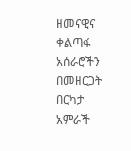ዘመናዊና ቀልጣፋ አሰራሮችን በመዘርጋት በርካታ አምራች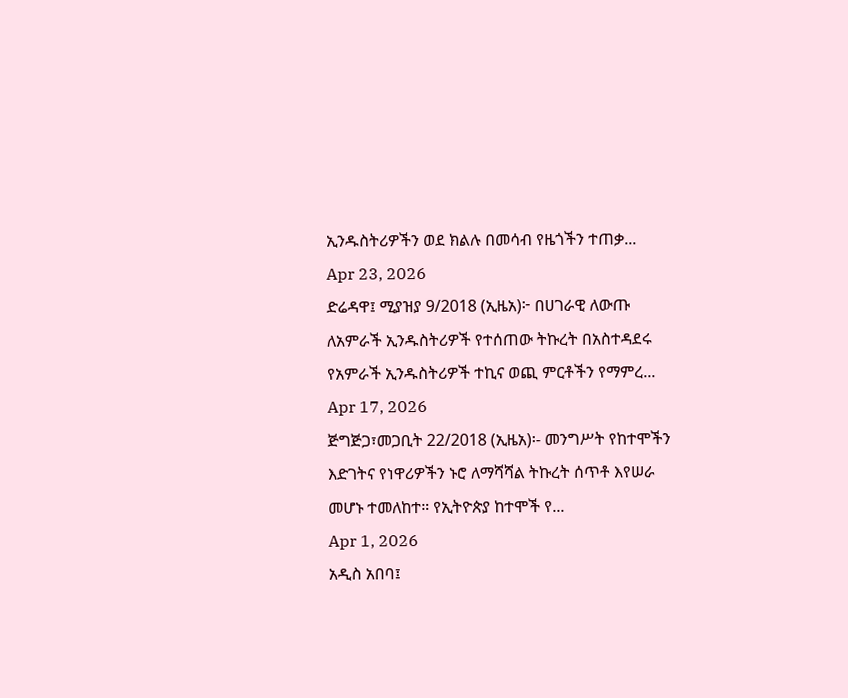ኢንዱስትሪዎችን ወደ ክልሉ በመሳብ የዜጎችን ተጠቃ...
Apr 23, 2026
ድሬዳዋ፤ ሚያዝያ 9/2018 (ኢዜአ)፦ በሀገራዊ ለውጡ ለአምራች ኢንዱስትሪዎች የተሰጠው ትኩረት በአስተዳደሩ የአምራች ኢንዱስትሪዎች ተኪና ወጪ ምርቶችን የማምረ...
Apr 17, 2026
ጅግጅጋ፣መጋቢት 22/2018 (ኢዜአ)፡- መንግሥት የከተሞችን እድገትና የነዋሪዎችን ኑሮ ለማሻሻል ትኩረት ሰጥቶ እየሠራ መሆኑ ተመለከተ። የኢትዮጵያ ከተሞች የ...
Apr 1, 2026
አዲስ አበባ፤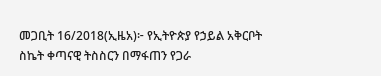መጋቢት 16/2018(ኢዜአ)፦ የኢትዮጵያ የኃይል አቅርቦት ስኬት ቀጣናዊ ትስስርን በማፋጠን የጋራ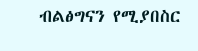ብልፅግናን የሚያበስር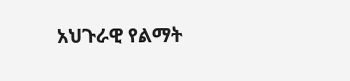አህጉራዊ የልማት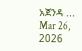አጀንዳ ...
Mar 26, 2026